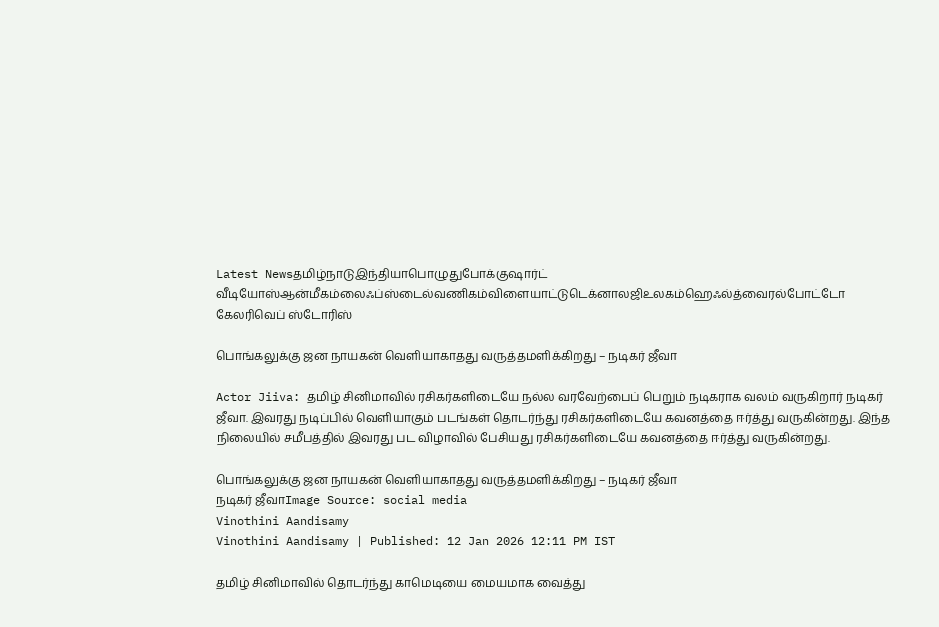Latest Newsதமிழ்நாடுஇந்தியாபொழுதுபோக்குஷார்ட் வீடியோஸ்ஆன்மீகம்லைஃப்ஸ்டைல்வணிகம்விளையாட்டுடெக்னாலஜிஉலகம்ஹெஃல்த்வைரல்போட்டோ கேலரிவெப் ஸ்டோரிஸ்

பொங்கலுக்கு ஜன நாயகன் வெளியாகாதது வருத்தமளிக்கிறது – நடிகர் ஜீவா

Actor Jiiva: தமிழ் சினிமாவில் ரசிகர்களிடையே நல்ல வரவேற்பைப் பெறும் நடிகராக வலம் வருகிறார் நடிகர் ஜீவா. இவரது நடிப்பில் வெளியாகும் படங்கள் தொடர்ந்து ரசிகர்களிடையே கவனத்தை ஈர்த்து வருகின்றது. இந்த நிலையில் சமீபத்தில் இவரது பட விழாவில் பேசியது ரசிகர்களிடையே கவனத்தை ஈர்த்து வருகின்றது.

பொங்கலுக்கு ஜன நாயகன் வெளியாகாதது வருத்தமளிக்கிறது – நடிகர் ஜீவா
நடிகர் ஜீவாImage Source: social media
Vinothini Aandisamy
Vinothini Aandisamy | Published: 12 Jan 2026 12:11 PM IST

தமிழ் சினிமாவில் தொடர்ந்து காமெடியை மையமாக வைத்து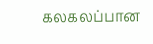கலகலப்பான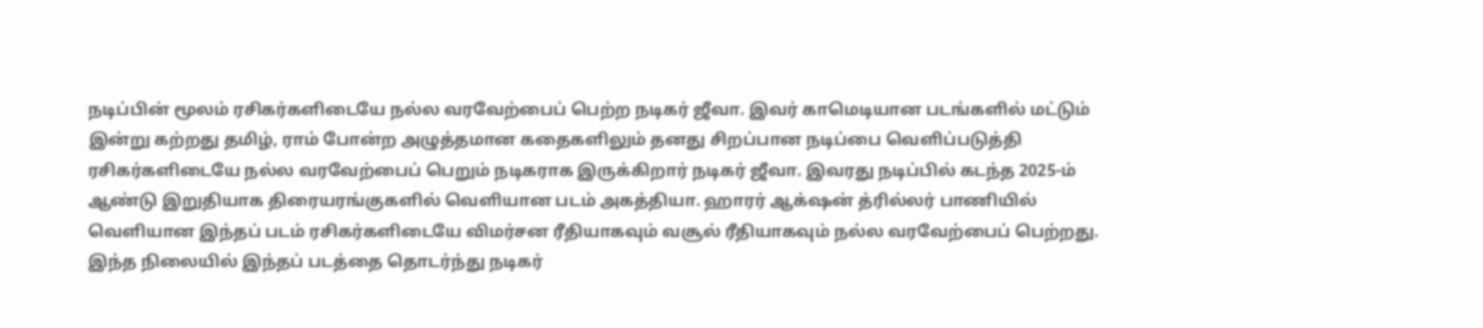நடிப்பின் மூலம் ரசிகர்களிடையே நல்ல வரவேற்பைப் பெற்ற நடிகர் ஜீவா. இவர் காமெடியான படங்களில் மட்டும் இன்று கற்றது தமிழ், ராம் போன்ற அழுத்தமான கதைகளிலும் தனது சிறப்பான நடிப்பை வெளிப்படுத்தி ரசிகர்களிடையே நல்ல வரவேற்பைப் பெறும் நடிகராக இருக்கிறார் நடிகர் ஜீவா. இவரது நடிப்பில் கடந்த 2025-ம் ஆண்டு இறுதியாக திரையரங்குகளில் வெளியான படம் அகத்தியா. ஹாரர் ஆக்‌ஷன் த்ரில்லர் பாணியில் வெளியான இந்தப் படம் ரசிகர்களிடையே விமர்சன ரீதியாகவும் வசூல் ரீதியாகவும் நல்ல வரவேற்பைப் பெற்றது. இந்த நிலையில் இந்தப் படத்தை தொடர்ந்து நடிகர்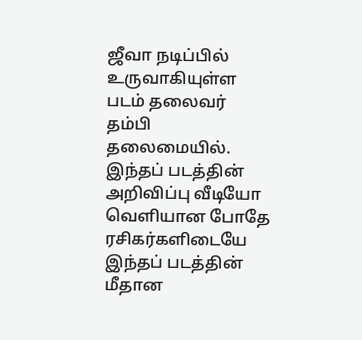ஜீவா நடிப்பில் உருவாகியுள்ள படம் தலைவர் தம்பி தலைமையில். இந்தப் படத்தின் அறிவிப்பு வீடியோ வெளியான போதே ரசிகர்களிடையே இந்தப் படத்தின் மீதான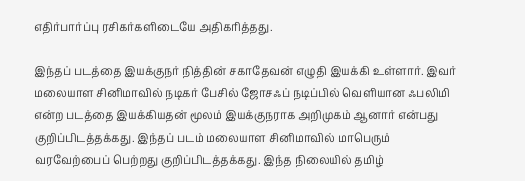எதிர்பார்ப்பு ரசிகர்களிடையே அதிகரித்தது.

இந்தப் படத்தை இயக்குநர் நித்தின் சகாதேவன் எழுதி இயக்கி உள்ளார். இவர் மலையாள சினிமாவில் நடிகர் பேசில் ஜோசஃப் நடிப்பில் வெளியான ஃபலிமி என்ற படத்தை இயக்கியதன் மூலம் இயக்குநராக அறிமுகம் ஆனார் என்பது குறிப்பிடத்தக்கது. இந்தப் படம் மலையாள சினிமாவில் மாபெரும் வரவேற்பைப் பெற்றது குறிப்பிடத்தக்கது. இந்த நிலையில் தமிழ்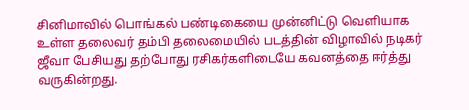சினிமாவில் பொங்கல் பண்டிகையை முன்னிட்டு வெளியாக உள்ள தலைவர் தம்பி தலைமையில் படத்தின் விழாவில் நடிகர் ஜீவா பேசியது தற்போது ரசிகர்களிடையே கவனத்தை ஈர்த்து வருகின்றது.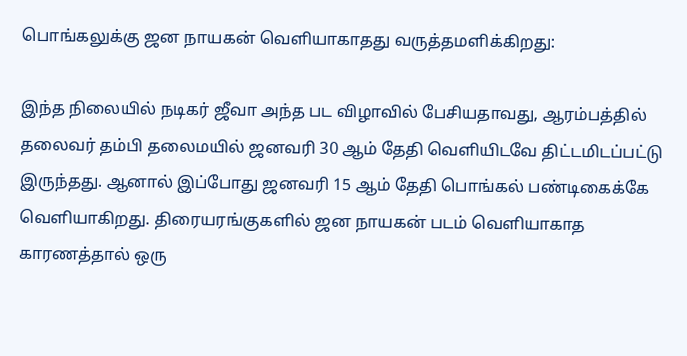பொங்கலுக்கு ஜன நாயகன் வெளியாகாதது வருத்தமளிக்கிறது:

இந்த நிலையில் நடிகர் ஜீவா அந்த பட விழாவில் பேசியதாவது, ஆரம்பத்தில் தலைவர் தம்பி தலைமயில் ஜனவரி 30 ஆம் தேதி வெளியிடவே திட்டமிடப்பட்டு இருந்தது. ஆனால் இப்போது ஜனவரி 15 ஆம் தேதி பொங்கல் பண்டிகைக்கே வெளியாகிறது. திரையரங்குகளில் ஜன நாயகன் படம் வெளியாகாத காரணத்தால் ஒரு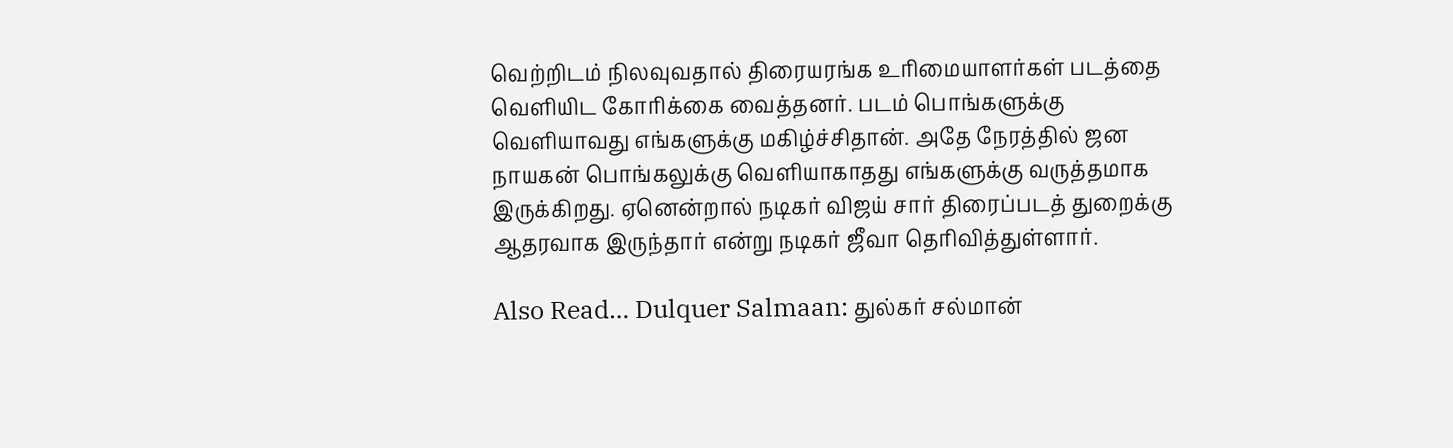வெற்றிடம் நிலவுவதால் திரையரங்க உரிமையாளர்கள் படத்தை வெளியிட கோரிக்கை வைத்தனர். படம் பொங்களுக்கு வெளியாவது எங்களுக்கு மகிழ்ச்சிதான். அதே நேரத்தில் ஜன நாயகன் பொங்கலுக்கு வெளியாகாதது எங்களுக்கு வருத்தமாக இருக்கிறது. ஏனென்றால் நடிகர் விஜய் சார் திரைப்படத் துறைக்கு ஆதரவாக இருந்தார் என்று நடிகர் ஜீவா தெரிவித்துள்ளார்.

Also Read… Dulquer Salmaan: துல்கர் சல்மான்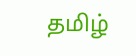தமிழ்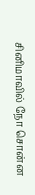சினிமாவில் நோ சொன்ன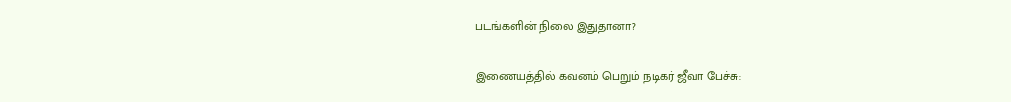படங்களின் நிலை இதுதானா?

இணையத்தில் கவனம் பெறும் நடிகர் ஜீவா பேச்சு: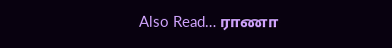Also Read… ராணா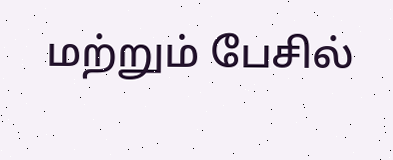மற்றும் பேசில்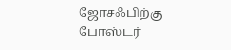ஜோசஃபிற்கு போஸ்டர்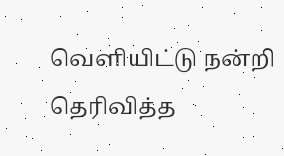வெளியிட்டு நன்றி தெரிவித்த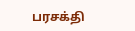பரசக்தி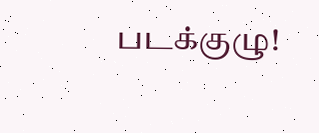படக்குழு!